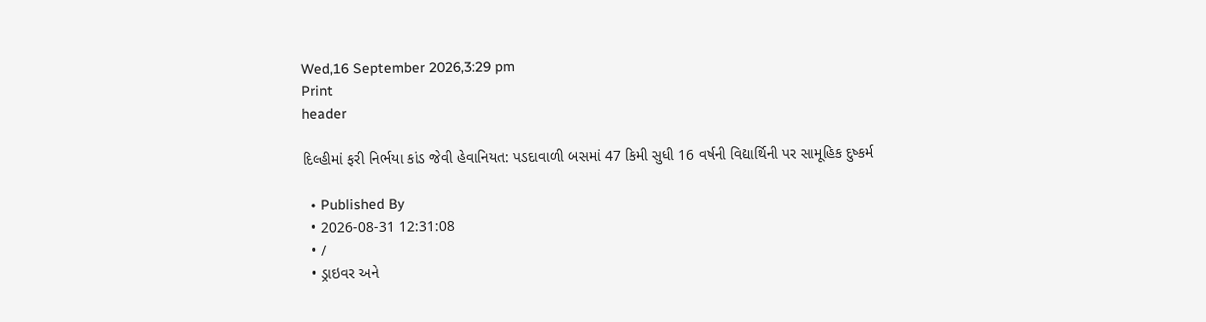Wed,16 September 2026,3:29 pm
Print
header

દિલ્હીમાં ફરી નિર્ભયા કાંડ જેવી હેવાનિયત: પડદાવાળી બસમાં 47 કિમી સુધી 16 વર્ષની વિદ્યાર્થિની પર સામૂહિક દુષ્કર્મ

  • Published By
  • 2026-08-31 12:31:08
  • /
  • ડ્રાઇવર અને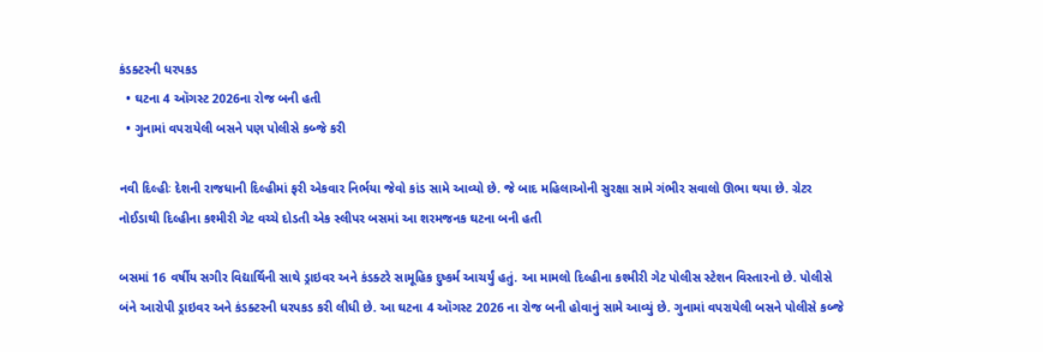કંડક્ટરની ધરપકડ
  • ઘટના 4 ઑગસ્ટ 2026ના રોજ બની હતી
  • ગુનામાં વપરાયેલી બસને પણ પોલીસે કબ્જે કરી

નવી દિલ્હીઃ દેશની રાજધાની દિલ્હીમાં ફરી એકવાર નિર્ભયા જેવો કાંડ સામે આવ્યો છે. જે બાદ મહિલાઓની સુરક્ષા સામે ગંભીર સવાલો ઊભા થયા છે. ગ્રેટર નોઈડાથી દિલ્હીના કશ્મીરી ગેટ વચ્ચે દોડતી એક સ્લીપર બસમાં આ શરમજનક ઘટના બની હતી

બસમાં 16 વર્ષીય સગીર વિદ્યાર્થિની સાથે ડ્રાઇવર અને કંડક્ટરે સામૂહિક દુષ્કર્મ આચર્યું હતું. આ મામલો દિલ્હીના કશ્મીરી ગેટ પોલીસ સ્ટેશન વિસ્તારનો છે. પોલીસે બંને આરોપી ડ્રાઇવર અને કંડક્ટરની ધરપકડ કરી લીધી છે. આ ઘટના 4 ઑગસ્ટ 2026 ના રોજ બની હોવાનું સામે આવ્યું છે. ગુનામાં વપરાયેલી બસને પોલીસે કબ્જે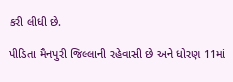કરી લીધી છે.

પીડિતા મૈનપુરી જિલ્લાની રહેવાસી છે અને ધોરણ 11માં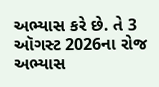અભ્યાસ કરે છે. તે 3 ઑગસ્ટ 2026ના રોજ અભ્યાસ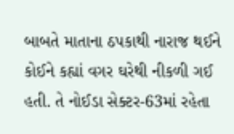બાબતે માતાના ઠપકાથી નારાજ થઈને કોઈને કહ્યાં વગર ઘરેથી નીકળી ગઈ હતી. તે નોઈડા સેક્ટર-63માં રહેતા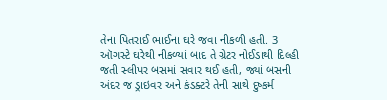તેના પિતરાઈ ભાઈના ઘરે જવા નીકળી હતી. 3 ઑગસ્ટે ઘરેથી નીકળ્યાં બાદ તે ગ્રેટર નોઈડાથી દિલ્હી જતી સ્લીપર બસમાં સવાર થઈ હતી, જ્યાં બસની અંદર જ ડ્રાઇવર અને કંડક્ટરે તેની સાથે દુષ્કર્મ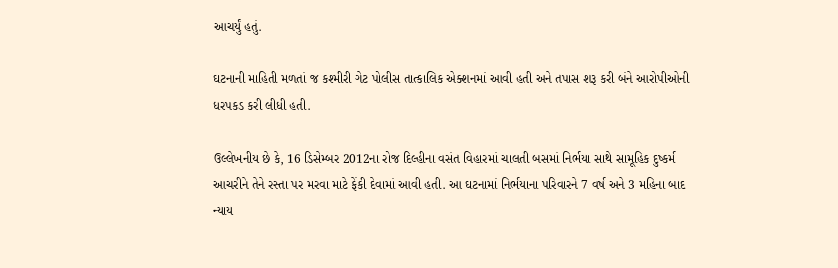આચર્યું હતું.

ઘટનાની માહિતી મળતાં જ કશ્મીરી ગેટ પોલીસ તાત્કાલિક એક્શનમાં આવી હતી અને તપાસ શરૂ કરી બંને આરોપીઓની ધરપકડ કરી લીધી હતી.

ઉલ્લેખનીય છે કે, 16 ડિસેમ્બર 2012ના રોજ દિલ્હીના વસંત વિહારમાં ચાલતી બસમાં નિર્ભયા સાથે સામૂહિક દુષ્કર્મ આચરીને તેને રસ્તા પર મરવા માટે ફેંકી દેવામાં આવી હતી. આ ઘટનામાં નિર્ભયાના પરિવારને 7 વર્ષ અને 3 મહિના બાદ ન્યાય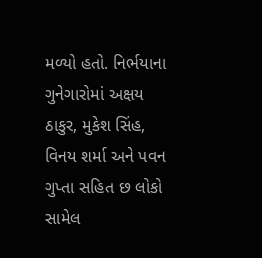મળ્યો હતો. નિર્ભયાના ગુનેગારોમાં અક્ષય ઠાકુર, મુકેશ સિંહ, વિનય શર્મા અને પવન ગુપ્તા સહિત છ લોકો સામેલ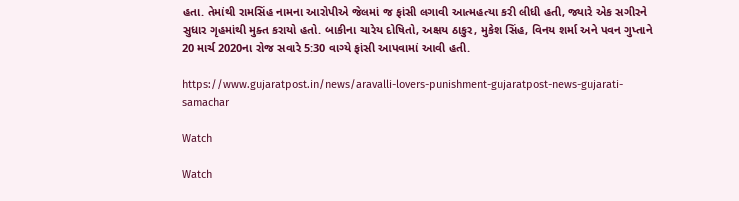હતા. તેમાંથી રામસિંહ નામના આરોપીએ જેલમાં જ ફાંસી લગાવી આત્મહત્યા કરી લીધી હતી, જ્યારે એક સગીરને સુધાર ગૃહમાંથી મુક્ત કરાયો હતો. બાકીના ચારેય દોષિતો, અક્ષય ઠાકુર, મુકેશ સિંહ, વિનય શર્મા અને પવન ગુપ્તાને 20 માર્ચ 2020ના રોજ સવારે 5:30 વાગ્યે ફાંસી આપવામાં આવી હતી.

https://www.gujaratpost.in/news/aravalli-lovers-punishment-gujaratpost-news-gujarati-samachar

Watch

Watch